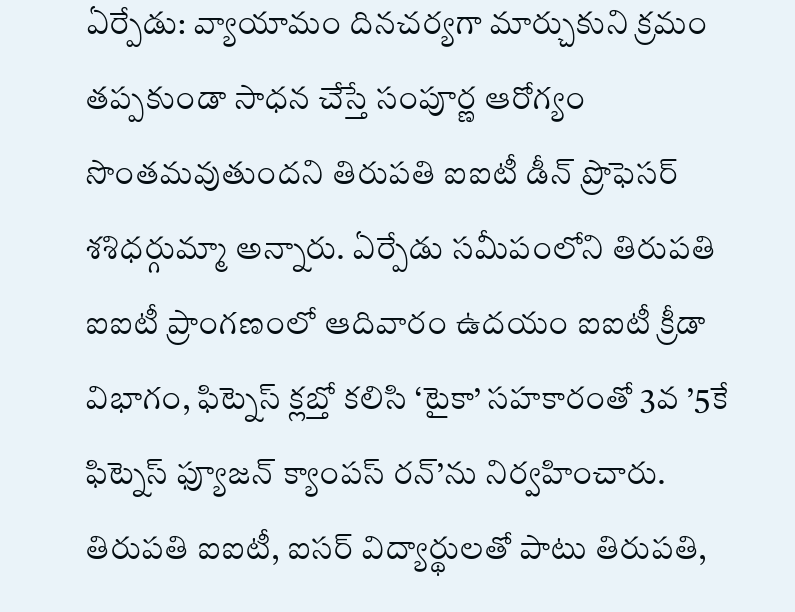ఏర్పేడు: వ్యాయామం దినచర్యగా మార్చుకుని క్రమం తప్పకుండా సాధన చేస్తే సంపూర్ణ ఆరోగ్యం సొంతమవుతుందని తిరుపతి ఐఐటీ డీన్ ప్రొఫెసర్ శశిధర్గుమ్మా అన్నారు. ఏర్పేడు సమీపంలోని తిరుపతి ఐఐటీ ప్రాంగణంలో ఆదివారం ఉదయం ఐఐటీ క్రీడా విభాగం, ఫిట్నెస్ క్లబ్తో కలిసి ‘టైకా’ సహకారంతో 3వ ’5కే ఫిట్నెస్ ఫ్యూజన్ క్యాంపస్ రన్’ను నిర్వహించారు. తిరుపతి ఐఐటీ, ఐసర్ విద్యార్థులతో పాటు తిరుపతి,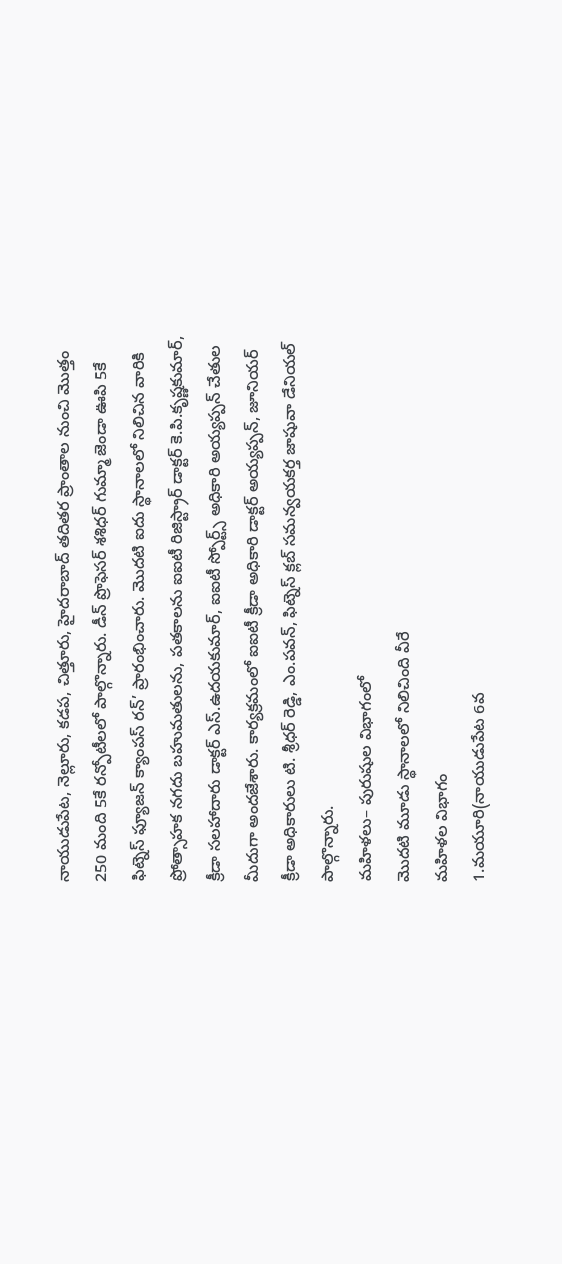నాయుడుపేట, నెల్లూరు, కడప, చిత్తూరు, హైదరాబాద్ తదితర ప్రాంతాల నుంచి మొత్తం 250 మంది 5కే రన్పోటీలలో పాల్గొన్నారు. డీన్ ప్రొఫెసర్ శశిధర్ గుమ్మా జెండా ఊపి 5కే ఫిట్నెస్ ఫ్యూజన్ క్యాంపస్ రన్’ ప్రారంభించారు. మొదటి ఐదు స్థానాలలో నిలిచిన వారికి ప్రోత్సాహక నగదు బహుమతులను, పతకాలను ఐఐటీ రిజిస్ట్రార్ డాక్టర్ కె.పి.కృష్ణకుమార్, క్రీడా సలహాదారు డాక్టర్ ఎస్.ఉదయకుమార్, ఐఐటీ స్పోర్ట్స్ అధికారి అయ్యప్పన్ చేతుల మీదుగా అందజేశారు. కార్యక్రమంలో ఐఐటీ క్రీడా అధికారి డాక్టర్ అయ్యప్పన్, జూనియర్ క్రీడా అధికారులు టి. శ్రీధర్ రెడ్డి, ఎం.పవన్, ఫిట్నెస్ క్లబ్ సమన్వయకర్త జాషువా డేనియల్ పాల్గొన్నారు.
మహిళలు– పురుషుల విభాగంలో
మొదటి మూడు స్థానాలలో నిలిచింది వీరే
మహిళల విభాగం
1.మయూరి(నాయుడుపేట 6వ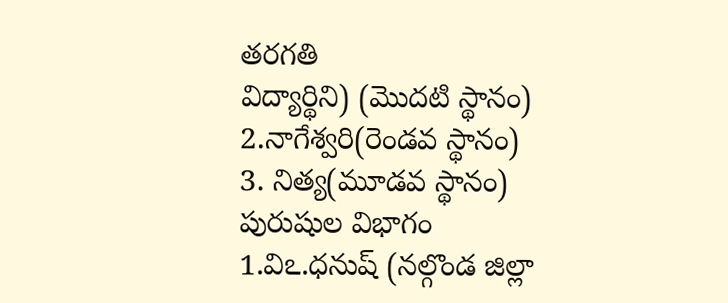తరగతి
విద్యార్థిని) (మొదటి స్థానం)
2.నాగేశ్వరి(రెండవ స్థానం)
3. నిత్య(మూడవ స్థానం)
పురుషుల విభాగం
1.విఽ.ధనుష్ (నల్గొండ జిల్లా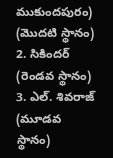ముకుందపురం) (మొదటి స్థానం)
2. సికిందర్ (రెండవ స్థానం)
3. ఎల్. శివరాజ్ (మూడవ స్థానం)